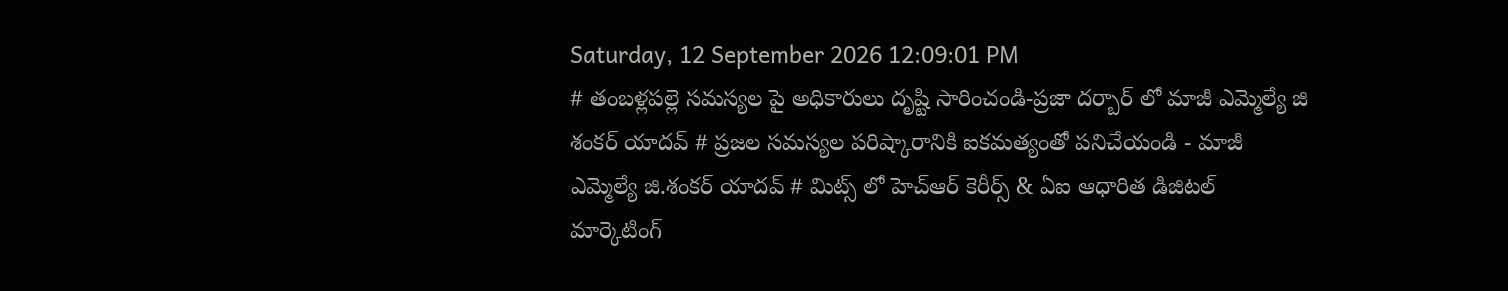Saturday, 12 September 2026 12:09:01 PM
# తంబళ్లపల్లె సమస్యల పై అధికారులు దృష్టి సారించండి-ప్రజా దర్బార్ లో మాజీ ఎమ్మెల్యే జి శంకర్ యాదవ్ # ప్రజల సమస్యల పరిష్కారానికి ఐకమత్యంతో పనిచేయండి - మాజీ ఎమ్మెల్యే జి.శంకర్ యాదవ్ # మిట్స్ లో హెచ్‌ఆర్ కెరీర్స్ & ఏఐ ఆధారిత డిజిటల్ మార్కెటింగ్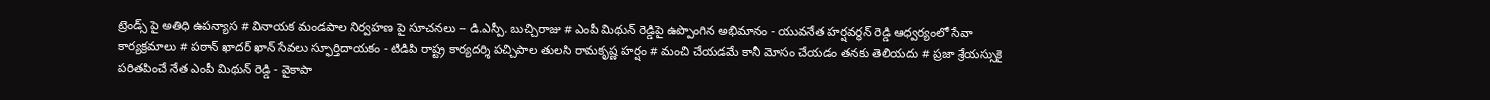ట్రెండ్స్ పై అతిధి ఉపన్యాస # వినాయక మండపాల నిర్వహణ పై సూచనలు -- డి.ఎస్పీ. బుచ్చిరాజు # ఎంపీ మిథున్ రెడ్డిపై ఉప్పొంగిన అభిమానం - యువనేత హర్షవర్ధన్ రెడ్డి ఆధ్వర్యంలో సేవా కార్యక్రమాలు # పఠాన్ ఖాదర్ ఖాన్ సేవలు స్ఫూర్తిదాయకం - టిడిపి రాష్ట్ర కార్యదర్శి పచ్చిపాల తులసి రామకృష్ణ హర్షం # మంచి చేయడమే కానీ మోసం చేయడం తనకు తెలియదు # ప్రజా శ్రేయస్సుకై పరితపించే నేత ఎంపీ మిథున్ రెడ్డి - వైకాపా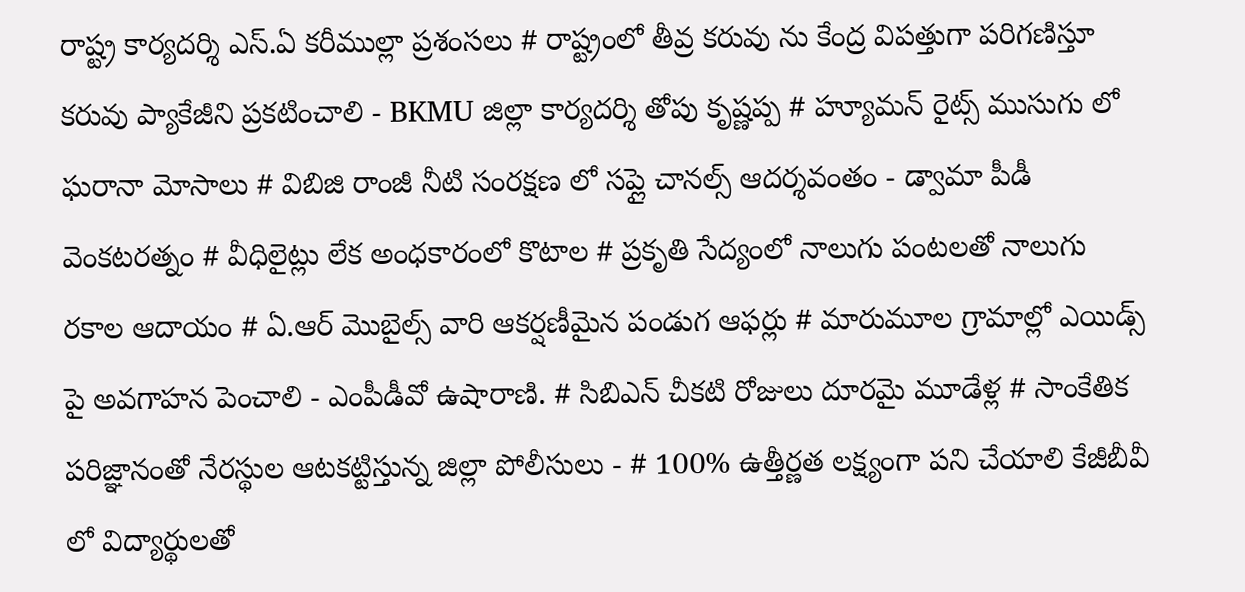రాష్ట్ర కార్యదర్శి ఎస్.ఏ కరీముల్లా ప్రశంసలు # రాష్ట్రంలో తీవ్ర కరువు ను కేంద్ర విపత్తుగా పరిగణిస్తూ కరువు ప్యాకేజీని ప్రకటించాలి - BKMU జిల్లా కార్యదర్శి తోపు కృష్ణప్ప # హ్యూమన్ రైట్స్ ముసుగు లో ఘరానా మోసాలు # విబిజి రాంజీ నీటి సంరక్షణ లో సప్లై చానల్స్ ఆదర్శవంతం - డ్వామా పీడీ వెంకటరత్నం # వీధిలైట్లు లేక అంధకారంలో కొటాల # ప్రకృతి సేద్యంలో నాలుగు పంటలతో నాలుగు రకాల ఆదాయం # ఏ.ఆర్ మొబైల్స్ వారి ఆకర్షణీమైన పండుగ ఆఫర్లు # మారుమూల గ్రామాల్లో ఎయిడ్స్ పై అవగాహన పెంచాలి - ఎంపీడీవో ఉషారాణి. # సిబిఎన్ చీకటి రోజులు దూరమై మూడేళ్ల # సాంకేతిక పరిజ్ఞానంతో నేరస్థుల ఆటకట్టిస్తున్న జిల్లా పోలీసులు - # 100% ఉత్తీర్ణత లక్ష్యంగా పని చేయాలి కేజీబీవీ లో విద్యార్థులతో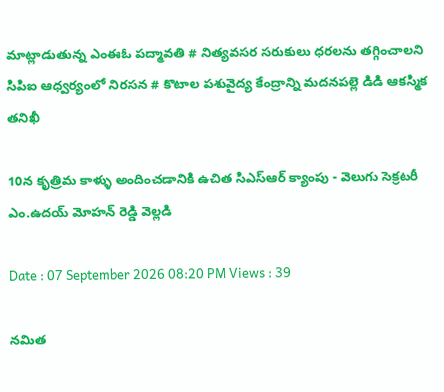మాట్లాడుతున్న ఎంఈఓ పద్మావతి # నిత్యవసర సరుకులు ధరలను తగ్గించాలని సిపిఐ ఆధ్వర్యంలో నిరసన # కొటాల పశువైద్య కేంద్రాన్ని మదనపల్లె డిడి ఆకస్మిక తనిఖీ

10న కృత్రిమ కాళ్ళు అందించడానికి ఉచిత సిఎస్ఆర్ క్యాంపు - వెలుగు సెక్రటరీ ఎం.ఉదయ్ మోహన్ రెడ్డి వెల్లడి

Date : 07 September 2026 08:20 PM Views : 39

నమిత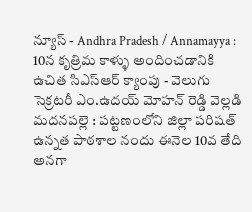న్యూస్ - Andhra Pradesh / Annamayya : 10న కృత్రిమ కాళ్ళు అందించడానికి ఉచిత సిఎస్ఆర్ క్యాంపు - వెలుగు సెక్రటరీ ఎం.ఉదయ్ మోహన్ రెడ్డి వెల్లడి మదనపల్లె : పట్టణంలోని జిల్లా పరిషత్ ఉన్నత పాఠశాల నందు ఈనెల 10వ తేది అనగా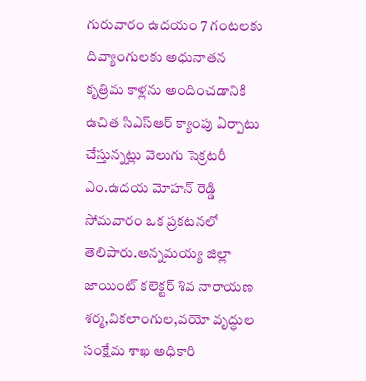గురువారం ఉదయం 7 గంటలకు దివ్యాంగులకు అధునాతన కృత్రిమ కాళ్లను అందించడానికి ఉచిత సిఎస్ఆర్ క్యాంపు ఏర్పాటు చేస్తున్నట్లు వెలుగు సెక్రటరీ ఎం.ఉదయ మోహన్ రెడ్డి సోమవారం ఒక ప్రకటనలో తెలిపారు.అన్నమయ్య జిల్లా జాయింట్ కలెక్టర్ శివ నారాయణ శర్మ,వికలాంగుల,వయో వృద్ధుల సంక్షేమ శాఖ అధికారి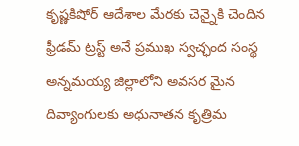కృష్ణకిషోర్ ఆదేశాల మేరకు చెన్నైకి చెందిన ఫ్రీడమ్ ట్రస్ట్ అనే ప్రముఖ స్వచ్ఛంద సంస్థ అన్నమయ్య జిల్లాలోని అవసర మైన దివ్యాంగులకు అధునాతన కృత్రిమ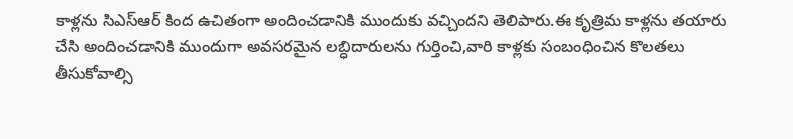కాళ్లను సిఎస్ఆర్ కింద ఉచితంగా అందించడానికి ముందుకు వచ్చిందని తెలిపారు.ఈ కృత్రిమ కాళ్లను తయారు చేసి అందించడానికి ముందుగా అవసరమైన లబ్ధిదారులను గుర్తించి,వారి కాళ్లకు సంబంధించిన కొలతలు తీసుకోవాల్సి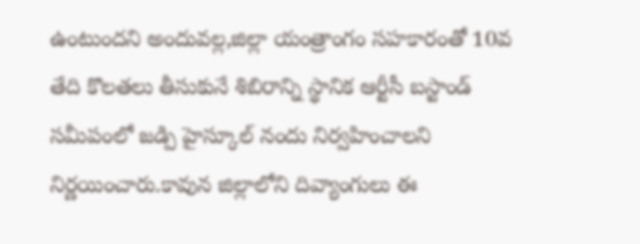ఉంటుందని అందువల్ల,జిల్లా యంత్రాంగం సహకారంతో 10వ తేది కొలతలు తీసుకునే శిబిరాన్ని స్థానిక ఆర్టీసీ బస్టాండ్ సమీపంలో జడ్పి హైస్కూల్ నందు నిర్వహించాలని నిర్ణయించారు.కావున జిల్లాలోని దివ్యాంగులు ఈ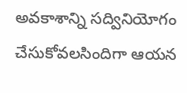అవకాశాన్ని సద్వినియోగం చేసుకోవలసిందిగా ఆయన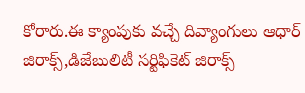కోరారు.ఈ క్యాంపుకు వచ్చే దివ్యాంగులు ఆధార్ జిరాక్స్,డిజేబులిటీ సర్టిఫికెట్ జిరాక్స్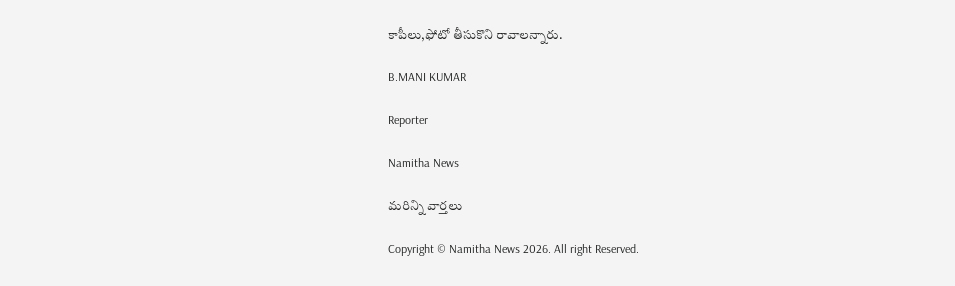కాపీలు,ఫోటో తీసుకొని రావాలన్నారు.

B.MANI KUMAR

Reporter

Namitha News

మరిన్ని వార్తలు

Copyright © Namitha News 2026. All right Reserved.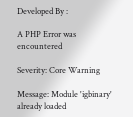Developed By :

A PHP Error was encountered

Severity: Core Warning

Message: Module 'igbinary' already loaded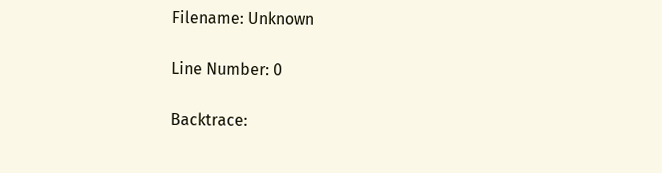Filename: Unknown

Line Number: 0

Backtrace: